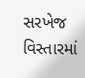સરખેજ વિસ્તારમાં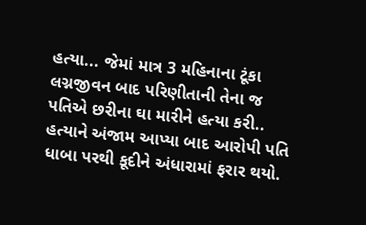હત્યા... જેમાં માત્ર 3 મહિનાના ટૂંકા લગ્નજીવન બાદ પરિણીતાની તેના જ પતિએ છરીના ઘા મારીને હત્યા કરી.. હત્યાને અંજામ આપ્યા બાદ આરોપી પતિ ધાબા પરથી કૂદીને અંધારામાં ફરાર થયો.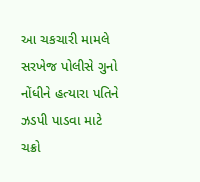આ ચકચારી મામલે સરખેજ પોલીસે ગુનો નોંધીને હત્યારા પતિને ઝડપી પાડવા માટે ચક્રો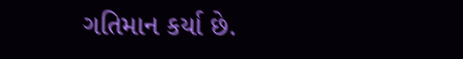ગતિમાન કર્યા છે.